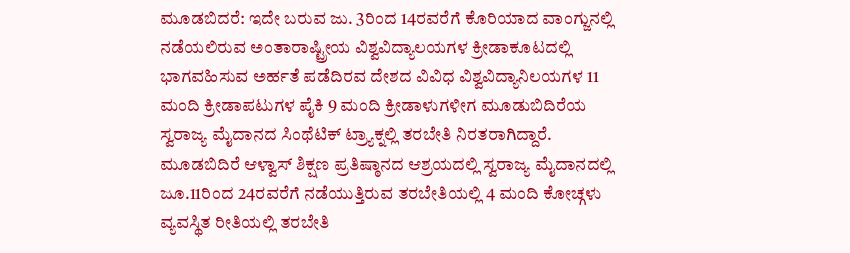ಮೂಡಬಿದರೆ: ಇದೇ ಬರುವ ಜು. 3ರಿಂದ 14ರವರೆಗೆ ಕೊರಿಯಾದ ವಾಂಗ್ಜುನಲ್ಲಿ ನಡೆಯಲಿರುವ ಅಂತಾರಾಷ್ಟ್ರೀಯ ವಿಶ್ವವಿದ್ಯಾಲಯಗಳ ಕ್ರೀಡಾಕೂಟದಲ್ಲಿ ಭಾಗವಹಿಸುವ ಅರ್ಹತೆ ಪಡೆದಿರವ ದೇಶದ ವಿವಿಧ ವಿಶ್ವವಿದ್ಯಾನಿಲಯಗಳ 11 ಮಂದಿ ಕ್ರೀಡಾಪಟುಗಳ ಪೈಕಿ 9 ಮಂದಿ ಕ್ರೀಡಾಳುಗಳೀಗ ಮೂಡುಬಿದಿರೆಯ ಸ್ವರಾಜ್ಯ ಮೈದಾನದ ಸಿಂಥೆಟಿಕ್ ಟ್ರ್ಯಾಕ್ನಲ್ಲಿ ತರಬೇತಿ ನಿರತರಾಗಿದ್ದಾರೆ. ಮೂಡಬಿದಿರೆ ಆಳ್ವಾಸ್ ಶಿಕ್ಷಣ ಪ್ರತಿಷ್ಠಾನದ ಆಶ್ರಯದಲ್ಲಿ ಸ್ವರಾಜ್ಯ ಮೈದಾನದಲ್ಲಿ ಜೂ.11ರಿಂದ 24ರವರೆಗೆ ನಡೆಯುತ್ತಿರುವ ತರಬೇತಿಯಲ್ಲಿ 4 ಮಂದಿ ಕೋಚ್ಗಳು ವ್ಯವಸ್ಥಿತ ರೀತಿಯಲ್ಲಿ ತರಬೇತಿ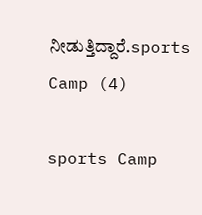ನೀಡುತ್ತಿದ್ದಾರೆ.sports Camp (4)

sports Camp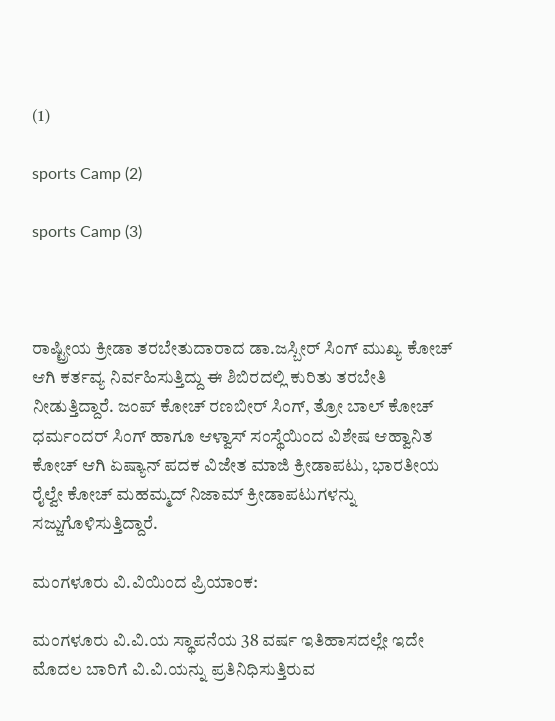(1)

sports Camp (2)

sports Camp (3)



ರಾಷ್ಟ್ರೀಯ ಕ್ರೀಡಾ ತರಬೇತುದಾರಾದ ಡಾ.ಜಸ್ಬೀರ್ ಸಿಂಗ್ ಮುಖ್ಯ ಕೋಚ್ ಆಗಿ ಕರ್ತವ್ಯ ನಿರ್ವಹಿಸುತ್ತಿದ್ದು ಈ ಶಿಬಿರದಲ್ಲಿ ಕುರಿತು ತರಬೇತಿ ನೀಡುತ್ತಿದ್ದಾರೆ. ಜಂಪ್ ಕೋಚ್ ರಣಬೀರ್ ಸಿಂಗ್, ತ್ರೋ ಬಾಲ್ ಕೋಚ್ ಧರ್ಮಂದರ್ ಸಿಂಗ್ ಹಾಗೂ ಆಳ್ವಾಸ್ ಸಂಸ್ಥೆಯಿಂದ ವಿಶೇಷ ಆಹ್ವಾನಿತ ಕೋಚ್ ಆಗಿ ಏಷ್ಯಾನ್ ಪದಕ ವಿಜೇತ ಮಾಜಿ ಕ್ರೀಡಾಪಟು, ಭಾರತೀಯ ರೈಲ್ವೇ ಕೋಚ್ ಮಹಮ್ಮದ್ ನಿಜಾಮ್ ಕ್ರೀಡಾಪಟುಗಳನ್ನು ಸಜ್ಜುಗೊಳಿಸುತ್ತಿದ್ದಾರೆ.

ಮಂಗಳೂರು ವಿ.ವಿಯಿಂದ ಪ್ರಿಯಾಂಕ:

ಮಂಗಳೂರು ವಿ.ವಿ.ಯ ಸ್ಥಾಪನೆಯ 38 ವರ್ಷ ಇತಿಹಾಸದಲ್ಲೇ ಇದೇ ಮೊದಲ ಬಾರಿಗೆ ವಿ.ವಿ.ಯನ್ನು ಪ್ರತಿನಿಧಿಸುತ್ತಿರುವ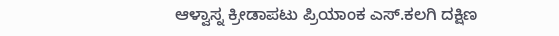ಆಳ್ವಾಸ್ನ ಕ್ರೀಡಾಪಟು ಪ್ರಿಯಾಂಕ ಎಸ್.ಕಲಗಿ ದಕ್ಷಿಣ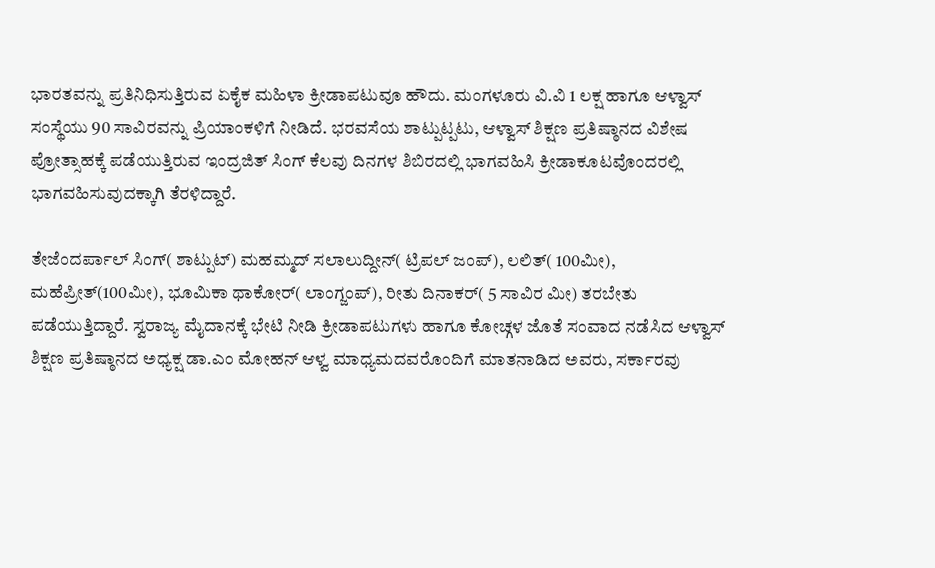ಭಾರತವನ್ನು ಪ್ರತಿನಿಧಿಸುತ್ತಿರುವ ಏಕೈಕ ಮಹಿಳಾ ಕ್ರೀಡಾಪಟುವೂ ಹೌದು. ಮಂಗಳೂರು ವಿ.ವಿ 1 ಲಕ್ಷ ಹಾಗೂ ಆಳ್ವಾಸ್ ಸಂಸ್ಥೆಯು 90 ಸಾವಿರವನ್ನು ಪ್ರಿಯಾಂಕಳಿಗೆ ನೀಡಿದೆ. ಭರವಸೆಯ ಶಾಟ್ಪುಟ್ಪಟು, ಆಳ್ವಾಸ್ ಶಿಕ್ಷಣ ಪ್ರತಿಷ್ಠಾನದ ವಿಶೇಷ ಪ್ರೋತ್ಸಾಹಕ್ಕೆ ಪಡೆಯುತ್ತಿರುವ ಇಂದ್ರಜಿತ್ ಸಿಂಗ್ ಕೆಲವು ದಿನಗಳ ಶಿಬಿರದಲ್ಲಿ ಭಾಗವಹಿಸಿ ಕ್ರೀಡಾಕೂಟವೊಂದರಲ್ಲಿ ಭಾಗವಹಿಸುವುದಕ್ಕಾಗಿ ತೆರಳಿದ್ದಾರೆ.

ತೇಜೆಂದರ್ಪಾಲ್ ಸಿಂಗ್( ಶಾಟ್ಪುಟ್) ಮಹಮ್ಮದ್ ಸಲಾಲುದ್ದೀನ್( ಟ್ರಿಪಲ್ ಜಂಪ್), ಲಲಿತ್( 100ಮೀ), ಮಹೆಪ್ರೀತ್(100ಮೀ), ಭೂಮಿಕಾ ಥಾಕೋರ್( ಲಾಂಗ್ಜಂಪ್), ರೀತು ದಿನಾಕರ್( 5 ಸಾವಿರ ಮೀ) ತರಬೇತು ಪಡೆಯುತ್ತಿದ್ದಾರೆ. ಸ್ವರಾಜ್ಯ ಮೈದಾನಕ್ಕೆ ಭೇಟಿ ನೀಡಿ ಕ್ರೀಡಾಪಟುಗಳು ಹಾಗೂ ಕೋಚ್ಗಳ ಜೊತೆ ಸಂವಾದ ನಡೆಸಿದ ಆಳ್ವಾಸ್ ಶಿಕ್ಷಣ ಪ್ರತಿಷ್ಠಾನದ ಅಧ್ಯಕ್ಷ ಡಾ.ಎಂ ಮೋಹನ್ ಆಳ್ವ ಮಾಧ್ಯಮದವರೊಂದಿಗೆ ಮಾತನಾಡಿದ ಅವರು, ಸರ್ಕಾರವು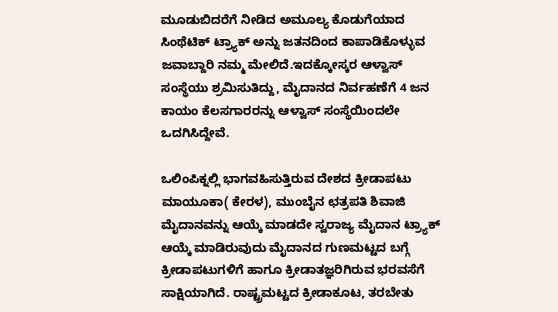ಮೂಡುಬಿದರೆಗೆ ನೀಡಿದ ಅಮೂಲ್ಯ ಕೊಡುಗೆಯಾದ ಸಿಂಥೆಟಿಕ್ ಟ್ರ್ಯಾಕ್ ಅನ್ನು ಜತನದಿಂದ ಕಾಪಾಡಿಕೊಳ್ಳುವ ಜವಾಬ್ದಾರಿ ನಮ್ಮ ಮೇಲಿದೆ.ಇದಕ್ಕೋಸ್ಕರ ಆಳ್ವಾಸ್ ಸಂಸ್ಥೆಯು ಶ್ರಮಿಸುತಿದ್ದು, ಮೈದಾನದ ನಿರ್ವಹಣೆಗೆ 4 ಜನ ಕಾಯಂ ಕೆಲಸಗಾರರನ್ನು ಆಳ್ವಾಸ್ ಸಂಸ್ಥೆಯಿಂದಲೇ ಒದಗಿಸಿದ್ದೇವೆ.

ಒಲಿಂಪಿಕ್ನಲ್ಲಿ ಭಾಗವಹಿಸುತ್ತಿರುವ ದೇಶದ ಕ್ರೀಡಾಪಟು ಮಾಯೂಕಾ( ಕೇರಳ), ಮುಂಬೈನ ಛತ್ರಪತಿ ಶಿವಾಜಿ ಮೈದಾನವನ್ನು ಆಯ್ಕೆ ಮಾಡದೇ ಸ್ವರಾಜ್ಯ ಮೈದಾನ ಟ್ರ್ಯಾಕ್ ಆಯ್ಕೆ ಮಾಡಿರುವುದು ಮೈದಾನದ ಗುಣಮಟ್ಟದ ಬಗ್ಗೆ ಕ್ರೀಡಾಪಟುಗಳಿಗೆ ಹಾಗೂ ಕ್ರೀಡಾತಜ್ಞರಿಗಿರುವ ಭರವಸೆಗೆ ಸಾಕ್ಷಿಯಾಗಿದೆ. ರಾಷ್ಟ್ರಮಟ್ಟದ ಕ್ರೀಡಾಕೂಟ, ತರಬೇತು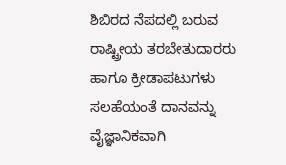ಶಿಬಿರದ ನೆಪದಲ್ಲಿ ಬರುವ ರಾಷ್ಟ್ರೀಯ ತರಬೇತುದಾರರು ಹಾಗೂ ಕ್ರೀಡಾಪಟುಗಳು ಸಲಹೆಯಂತೆ ದಾನವನ್ನು ವೈಜ್ಞಾನಿಕವಾಗಿ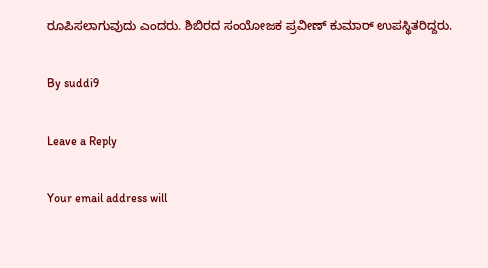ರೂಪಿಸಲಾಗುವುದು ಎಂದರು. ಶಿಬಿರದ ಸಂಯೋಜಕ ಪ್ರವೀಣ್ ಕುಮಾರ್ ಉಪಸ್ಥಿತರಿದ್ದರು.

By suddi9

Leave a Reply

Your email address will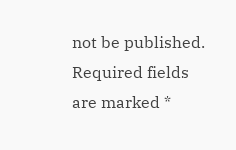not be published. Required fields are marked *